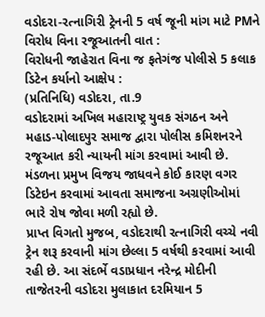વડોદરા-રત્નાગિરી ટ્રેનની 5 વર્ષ જૂની માંગ માટે PMને વિરોધ વિના રજૂઆતની વાત :
વિરોધની જાહેરાત વિના જ ફતેગંજ પોલીસે 5 કલાક ડિટેન કર્યાનો આક્ષેપ :
(પ્રતિનિધિ) વડોદરા, તા.9
વડોદરામાં અખિલ મહારાષ્ટ્ર યુવક સંગઠન અને મહાડ-પોલાદપુર સમાજ દ્વારા પોલીસ કમિશનરને રજૂઆત કરી ન્યાયની માંગ કરવામાં આવી છે. મંડળના પ્રમુખ વિજય જાધવને કોઈ કારણ વગર ડિટેઇન કરવામાં આવતા સમાજના અગ્રણીઓમાં ભારે રોષ જોવા મળી રહ્યો છે.
પ્રાપ્ત વિગતો મુજબ, વડોદરાથી રત્નાગિરી વચ્ચે નવી ટ્રેન શરૂ કરવાની માંગ છેલ્લા 5 વર્ષથી કરવામાં આવી રહી છે. આ સંદર્ભે વડાપ્રધાન નરેન્દ્ર મોદીની તાજેતરની વડોદરા મુલાકાત દરમિયાન 5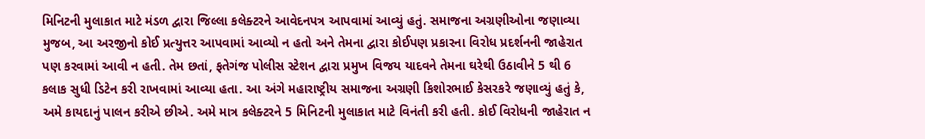મિનિટની મુલાકાત માટે મંડળ દ્વારા જિલ્લા કલેક્ટરને આવેદનપત્ર આપવામાં આવ્યું હતું. સમાજના અગ્રણીઓના જણાવ્યા મુજબ, આ અરજીનો કોઈ પ્રત્યુત્તર આપવામાં આવ્યો ન હતો અને તેમના દ્વારા કોઈપણ પ્રકારના વિરોધ પ્રદર્શનની જાહેરાત પણ કરવામાં આવી ન હતી. તેમ છતાં, ફતેગંજ પોલીસ સ્ટેશન દ્વારા પ્રમુખ વિજય યાદવને તેમના ઘરેથી ઉઠાવીને 5 થી 6 કલાક સુધી ડિટેન કરી રાખવામાં આવ્યા હતા. આ અંગે મહારાષ્ટ્રીય સમાજના અગ્રણી કિશોરભાઈ કેસરકરે જણાવ્યું હતું કે, અમે કાયદાનું પાલન કરીએ છીએ. અમે માત્ર કલેક્ટરને 5 મિનિટની મુલાકાત માટે વિનંતી કરી હતી. કોઈ વિરોધની જાહેરાત ન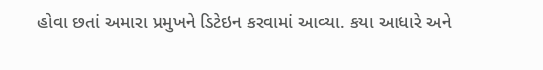હોવા છતાં અમારા પ્રમુખને ડિટેઇન કરવામાં આવ્યા. કયા આધારે અને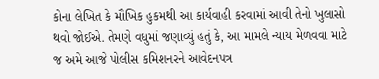કોના લેખિત કે મૌખિક હુકમથી આ કાર્યવાહી કરવામાં આવી તેનો ખુલાસો થવો જોઈએ. તેમણે વધુમાં જણાવ્યું હતું કે, આ મામલે ન્યાય મેળવવા માટે જ અમે આજે પોલીસ કમિશનરને આવેદનપત્ર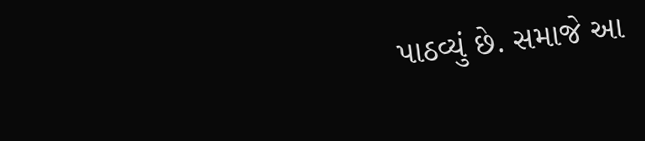પાઠવ્યું છે. સમાજે આ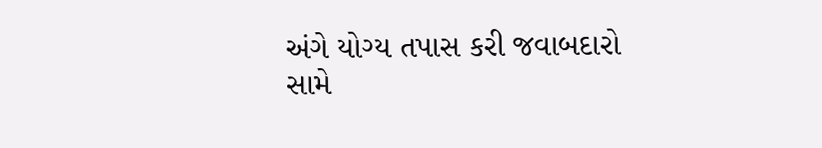અંગે યોગ્ય તપાસ કરી જવાબદારો સામે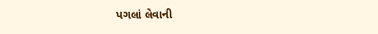પગલાં લેવાની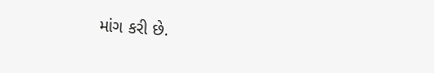માંગ કરી છે.